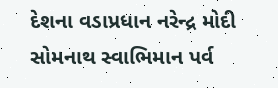દેશના વડાપ્રધાન નરેન્દ્ર મોદી સોમનાથ સ્વાભિમાન પર્વ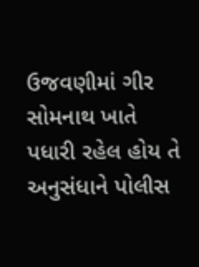ઉજવણીમાં ગીર સોમનાથ ખાતે પધારી રહેલ હોય તે અનુસંધાને પોલીસ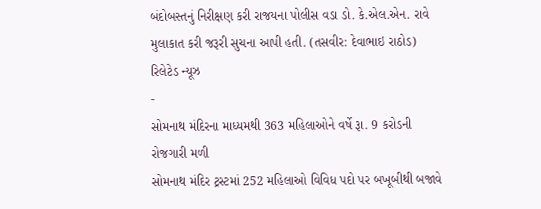બંદોબસ્તનું નિરીક્ષણ કરી રાજયના પોલીસ વડા ડો. કે.એલ.એન. રાવે મુલાકાત કરી જરૂરી સુચના આપી હતી. (તસવીર: દેવાભાઇ રાઠોડ)
રિલેટેડ ન્યૂઝ
-
સોમનાથ મંદિરના માધ્યમથી 363 મહિલાઓને વર્ષે રૂા. 9 કરોડની રોજગારી મળી
સોમનાથ મંદિર ટ્રસ્ટમાં 252 મહિલાઓ વિવિધ પદો પર બખૂબીથી બજાવે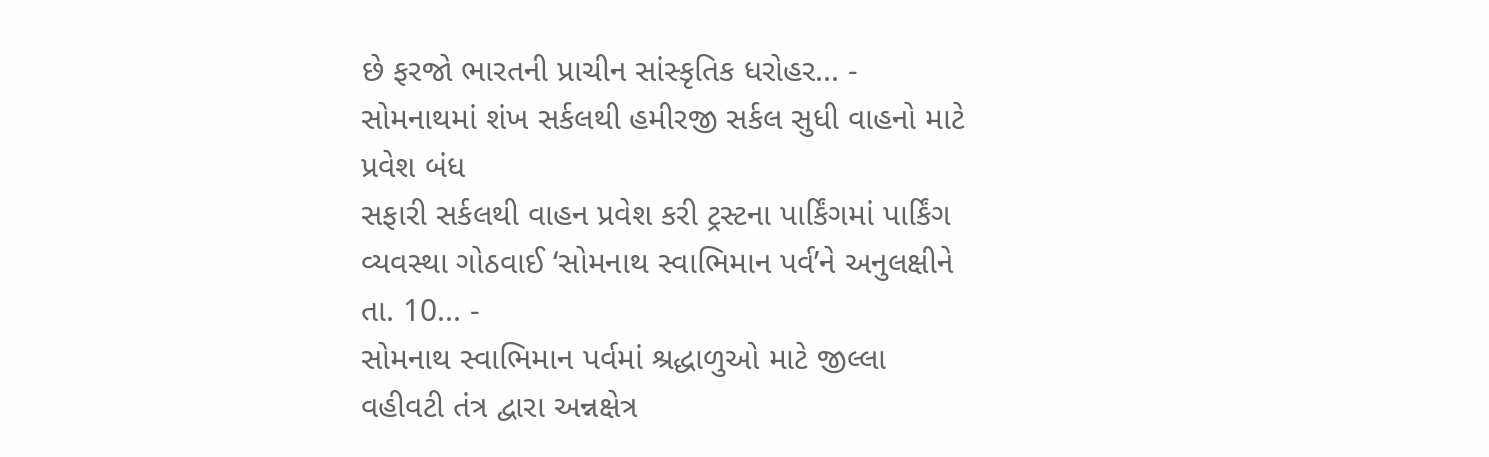છે ફરજો ભારતની પ્રાચીન સાંસ્કૃતિક ધરોહર... -
સોમનાથમાં શંખ સર્કલથી હમીરજી સર્કલ સુધી વાહનો માટે પ્રવેશ બંધ
સફારી સર્કલથી વાહન પ્રવેશ કરી ટ્રસ્ટના પાર્કિંગમાં પાર્કિંગ વ્યવસ્થા ગોઠવાઈ ‘સોમનાથ સ્વાભિમાન પર્વ’ને અનુલક્ષીને તા. 10... -
સોમનાથ સ્વાભિમાન પર્વમાં શ્રદ્ધાળુઓ માટે જીલ્લા વહીવટી તંત્ર દ્વારા અન્નક્ષેત્ર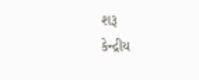શરૂ
કેન્દ્રીય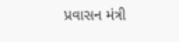પ્રવાસન મંત્રી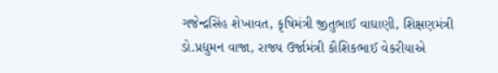ગજેન્દ્રસિંહ શેખાવત, કૃષિમંત્રી જીતુભાઈ વાઘાણી, શિક્ષણમંત્રી ડો.પ્રદ્યુમન વાજા, રાજ્ય ઉર્જામંત્રી કૌશિકભાઈ વેકરીયાએ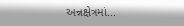અન્નક્ષેત્રમાં...